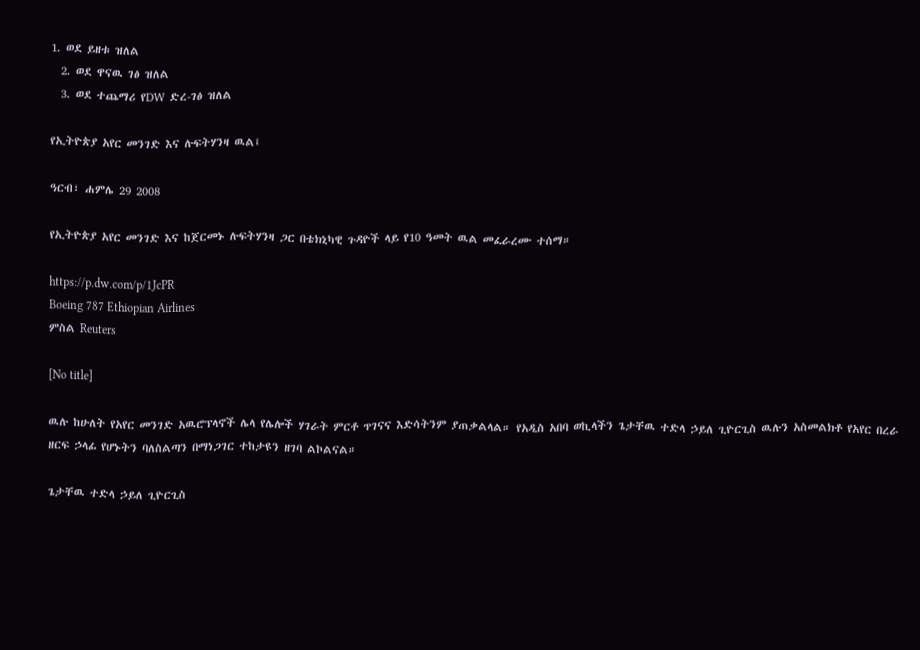1. ወደ ይዘቱ ዝለል
  2. ወደ ዋናዉ ገፅ ዝለል
  3. ወደ ተጨማሪ የDW ድረ-ገፅ ዝለል

የኢትዮጵያ አየር መንገድ እና ሉፍትሃንዛ ዉል፤

ዓርብ፣ ሐምሌ 29 2008

የኢትዮጵያ አየር መንገድ እና ከጀርመኑ ሉፍትሃንዛ ጋር በቴክኒካዊ ጉዳዮች ላይ የ10 ዓመት ዉል መፈራረሙ ተሰማ።

https://p.dw.com/p/1JcPR
Boeing 787 Ethiopian Airlines
ምስል Reuters

[No title]

ዉሉ ከሁለት የአየር መንገድ አዉሮፕላኖች ሌላ የሌሎች ሃገራት ምርቶ ጥገናና እድሳትንም ያጠቃልላል። የአዲስ አበባ ወኪላችን ጌታቸዉ ተድላ ኃይለ ጊዮርጊስ ዉሉን አስመልክቶ የአየር በረራ ዘርፍ ኃላፊ የሆኑትን ባለስልጣን በማነጋገር ተከታዩን ዘገባ ልኮልናል።

ጌታቸዉ ተድላ ኃይለ ጊዮርጊስ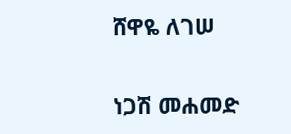ሸዋዬ ለገሠ

ነጋሽ መሐመድ